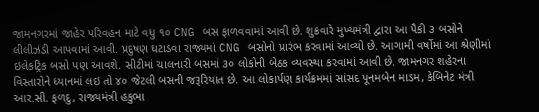જામનગરમાં જાહેર પરિવહન માટે વધુ ૧૦ CNG બસ ફાળવવામાં આવી છે. શુક્રવારે મુખ્યમંત્રી દ્વારા આ પૈકી ૩ બસોને લીલીઝંડી આપવામાં આવી. પ્રદુષણ ઘટાડવા રાજ્યમાં CNG બસોનો પ્રારંભ કરવામાં આવ્યો છે. આગામી વર્ષોમાં આ શ્રેણીમાં ઇલેકટ્રિક બસો પણ આવશે. સીટીમાં ચાલનારી બસમાં ૩૦ લોકોની બેઠક વ્યવસ્થા કરવામાં આવી છે. જામનગર શહેરના વિસ્તારોને ધ્યાનમાં લઇ તો ૪૦ જેટલી બસની જરૂરિયાત છે. આ લોકાર્પણ કાર્યક્રમમાં સાંસદ પૂનમબેન માડમ, કેબિનેટ મંત્રી આર.સી. ફળદુ, રાજ્યમંત્રી હકુભા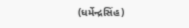(ધર્મેન્દ્રસિંહ)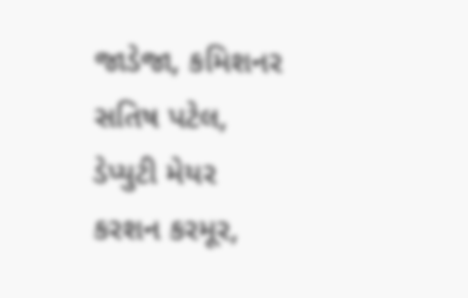જાડેજા, કમિશનર સતિષ પટેલ, ડેપ્યુટી મેયર કરશન કરમૂર,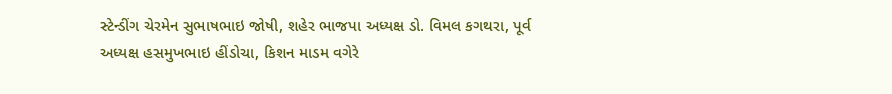સ્ટેન્ડીંગ ચેરમેન સુભાષભાઇ જોષી, શહેર ભાજપા અધ્યક્ષ ડો. વિમલ કગથરા, પૂર્વ અધ્યક્ષ હસમુખભાઇ હીંડોચા, કિશન માડમ વગેરે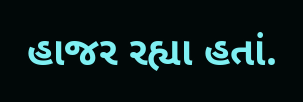હાજર રહ્યા હતાં.